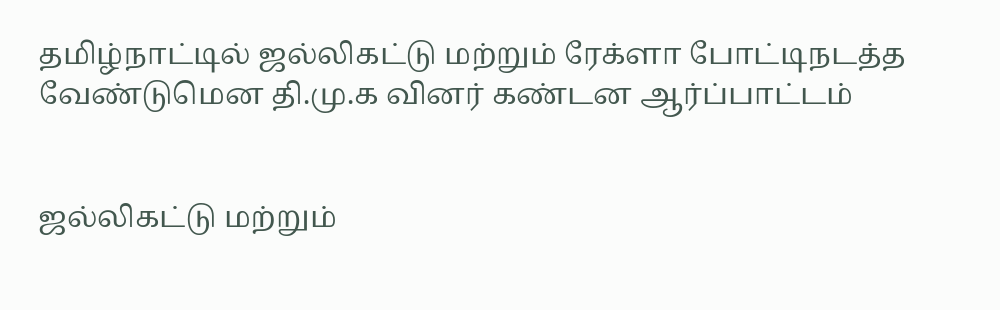தமிழ்நாட்டில் ஜல்லிகட்டு மற்றும் ரேக்ளா போட்டிநடத்த வேண்டுமென தி.மு.க வினர் கண்டன ஆர்ப்பாட்டம்


ஜல்லிகட்டு மற்றும்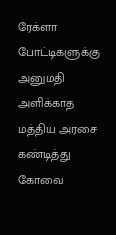ரேக்ளா போட்டிகளுக்கு அனுமதி அளிக்காத மத்திய அரசை கண்டித்து கோவை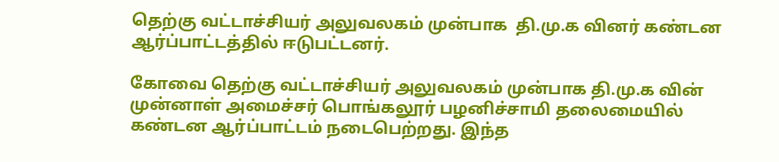தெற்கு வட்டாச்சியர் அலுவலகம் முன்பாக  தி.மு.க வினர் கண்டன ஆர்ப்பாட்டத்தில் ஈடுபட்டனர்.

கோவை தெற்கு வட்டாச்சியர் அலுவலகம் முன்பாக தி.மு.க வின் முன்னாள் அமைச்சர் பொங்கலூர் பழனிச்சாமி தலைமையில் கண்டன ஆர்ப்பாட்டம் நடைபெற்றது. இந்த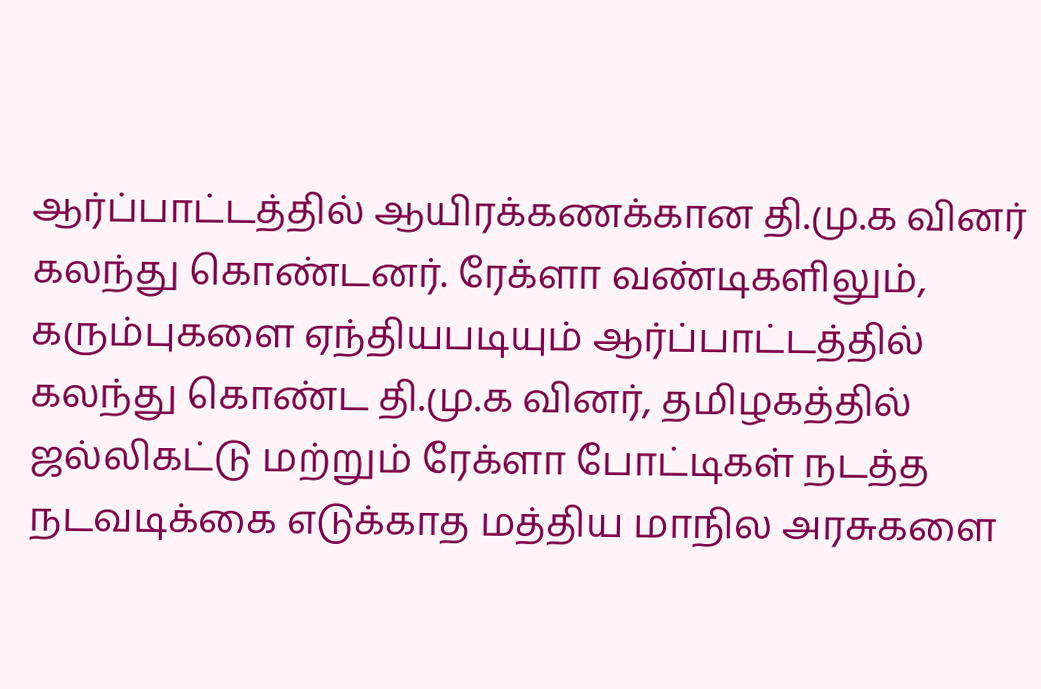ஆர்ப்பாட்டத்தில் ஆயிரக்கணக்கான தி.மு.க வினர் கலந்து கொண்டனர். ரேக்ளா வண்டிகளிலும், கரும்புகளை ஏந்தியபடியும் ஆர்ப்பாட்டத்தில் கலந்து கொண்ட தி.மு.க வினர், தமிழகத்தில் ஜல்லிகட்டு மற்றும் ரேக்ளா போட்டிகள் நடத்த நடவடிக்கை எடுக்காத மத்திய மாநில அரசுகளை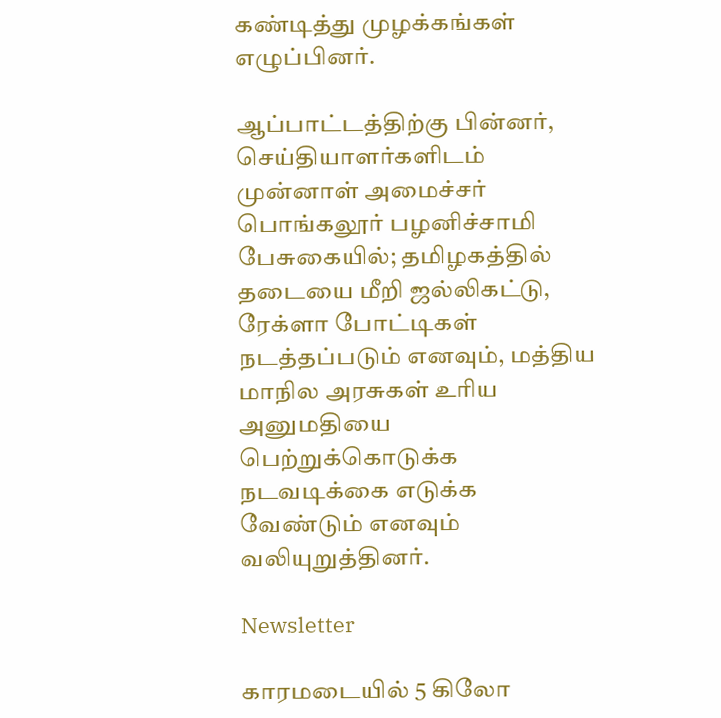கண்டித்து முழக்கங்கள் எழுப்பினர்.

ஆப்பாட்டத்திற்கு பின்னர், செய்தியாளர்களிடம் முன்னாள் அமைச்சர் பொங்கலூர் பழனிச்சாமி பேசுகையில்; தமிழகத்தில் தடையை மீறி ஜல்லிகட்டு, ரேக்ளா போட்டிகள் நடத்தப்படும் எனவும், மத்திய மாநில அரசுகள் உரிய அனுமதியை பெற்றுக்கொடுக்க நடவடிக்கை எடுக்க வேண்டும் எனவும் வலியுறுத்தினர்.

Newsletter

காரமடையில் 5 கிலோ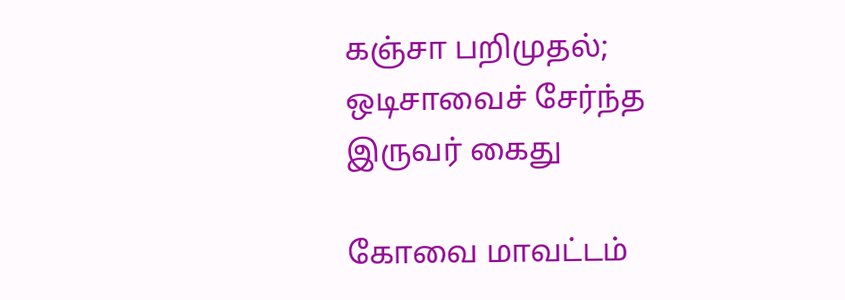கஞ்சா பறிமுதல்; ஒடிசாவைச் சேர்ந்த இருவர் கைது

கோவை மாவட்டம்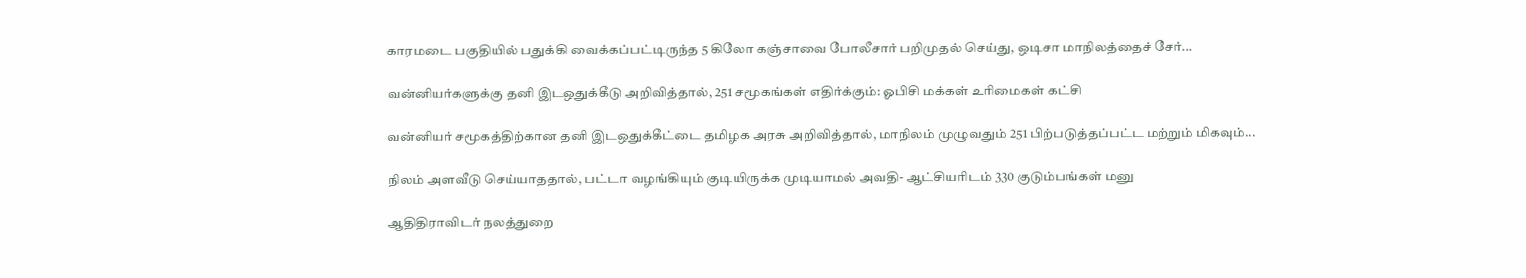காரமடை பகுதியில் பதுக்கி வைக்கப்பட்டிருந்த 5 கிலோ கஞ்சாவை போலீசார் பறிமுதல் செய்து, ஒடிசா மாநிலத்தைச் சேர்...

வன்னியர்களுக்கு தனி இடஒதுக்கீடு அறிவித்தால், 251 சமூகங்கள் எதிர்க்கும்: ஓபிசி மக்கள் உரிமைகள் கட்சி

வன்னியர் சமூகத்திற்கான தனி இடஒதுக்கீட்டை தமிழக அரசு அறிவித்தால், மாநிலம் முழுவதும் 251 பிற்படுத்தப்பட்ட மற்றும் மிகவும்...

நிலம் அளவீடு செய்யாததால், பட்டா வழங்கியும் குடியிருக்க முடியாமல் அவதி- ஆட்சியரிடம் 330 குடும்பங்கள் மனு

ஆதிதிராவிடர் நலத்துறை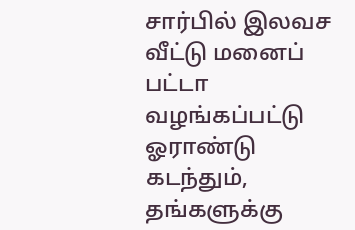சார்பில் இலவச வீட்டு மனைப் பட்டா வழங்கப்பட்டு ஓராண்டு கடந்தும், தங்களுக்கு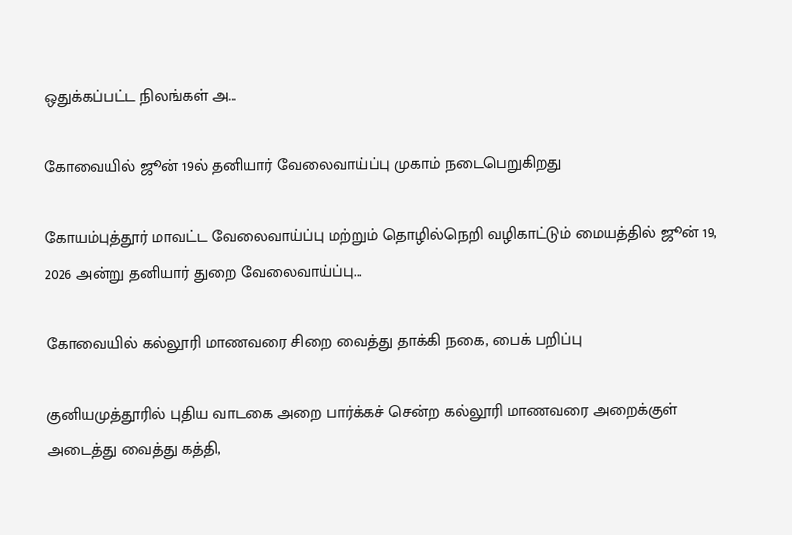ஒதுக்கப்பட்ட நிலங்கள் அ...

கோவையில் ஜூன் 19ல் தனியார் வேலைவாய்ப்பு முகாம் நடைபெறுகிறது

கோயம்புத்தூர் மாவட்ட வேலைவாய்ப்பு மற்றும் தொழில்நெறி வழிகாட்டும் மையத்தில் ஜூன் 19, 2026 அன்று தனியார் துறை வேலைவாய்ப்பு...

கோவையில் கல்லூரி மாணவரை சிறை வைத்து தாக்கி நகை, பைக் பறிப்பு

குனியமுத்தூரில் புதிய வாடகை அறை பார்க்கச் சென்ற கல்லூரி மாணவரை அறைக்குள் அடைத்து வைத்து கத்தி,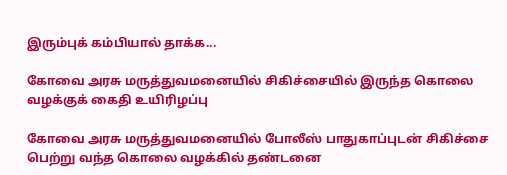இரும்புக் கம்பியால் தாக்க...

கோவை அரசு மருத்துவமனையில் சிகிச்சையில் இருந்த கொலை வழக்குக் கைதி உயிரிழப்பு

கோவை அரசு மருத்துவமனையில் போலீஸ் பாதுகாப்புடன் சிகிச்சை பெற்று வந்த கொலை வழக்கில் தண்டனை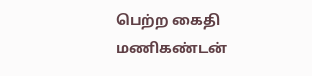பெற்ற கைதி மணிகண்டன்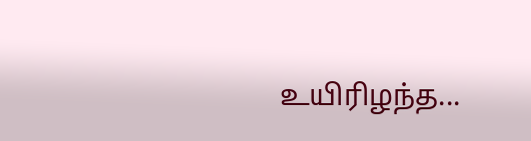உயிரிழந்த...